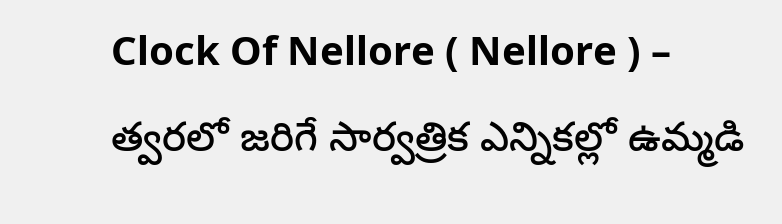Clock Of Nellore ( Nellore ) – త్వరలో జరిగే సార్వత్రిక ఎన్నికల్లో ఉమ్మడి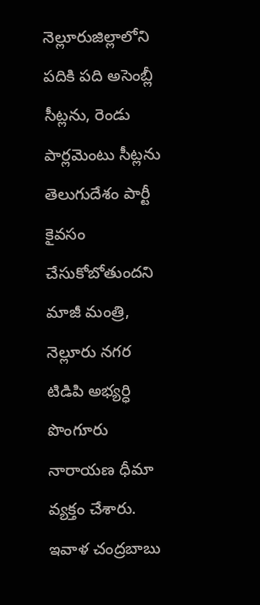నెల్లూరుజిల్లాలోని పదికి పది అసెంబ్లీ సీట్లను, రెండు పార్లమెంటు సీట్లను తెలుగుదేశం పార్టీ కైవసం చేసుకోబోతుందని మాజీ మంత్రి, నెల్లూరు నగర టిడిపి అభ్యర్ధి పొంగూరు నారాయణ ధీమా వ్యక్తం చేశారు. ఇవాళ చంద్రబాబు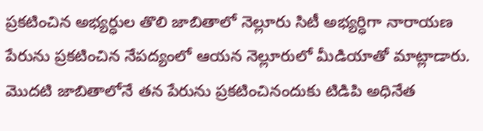ప్రకటించిన అభ్యర్ధుల తొలి జాబితాలో నెల్లూరు సిటీ అభ్యర్ధిగా నారాయణ పేరును ప్రకటించిన నేపద్యంలో ఆయన నెల్లూరులో మీడియాతో మాట్లాడారు. మొదటి జాబితాలోనే తన పేరును ప్రకటించినందుకు టిడిపి అధినేత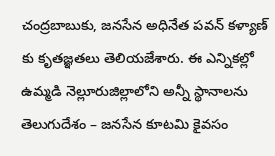చంద్రబాబుకు, జనసేన అధినేత పవన్ కళ్యాణ్ కు కృతజ్ఞతలు తెలియజేశారు. ఈ ఎన్నికల్లో ఉమ్మడి నెల్లూరుజిల్లాలోని అన్నీ స్థానాలను తెలుగుదేశం – జనసేన కూటమి కైవసం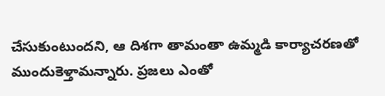చేసుకుంటుందని, ఆ దిశగా తామంతా ఉమ్మడి కార్యాచరణతో ముందుకెళ్తామన్నారు. ప్రజలు ఎంతో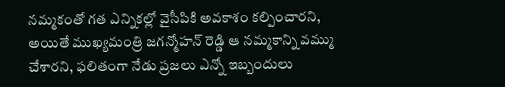నమ్మకంతో గత ఎన్నికల్లో వైసీపికి అవకాశం కల్పించారని, అయితే ముఖ్యమంత్రి జగన్మోహన్ రెడ్డి ఆ నమ్మకాన్ని వమ్ము చేశారని, ఫలితంగా నేడు ప్రజలు ఎన్నో ఇబ్బందులు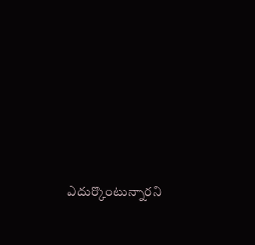ఎదుర్కొంటున్నారని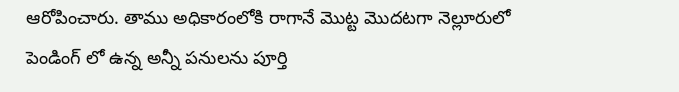ఆరోపించారు. తాము అధికారంలోకి రాగానే మొట్ట మొదటగా నెల్లూరులో పెండింగ్ లో ఉన్న అన్నీ పనులను పూర్తి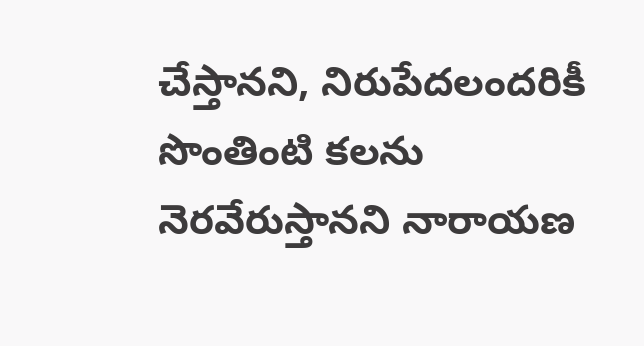చేస్తానని, నిరుపేదలందరికీ సొంతింటి కలను నెరవేరుస్తానని నారాయణ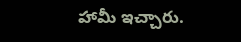హామీ ఇచ్చారు.